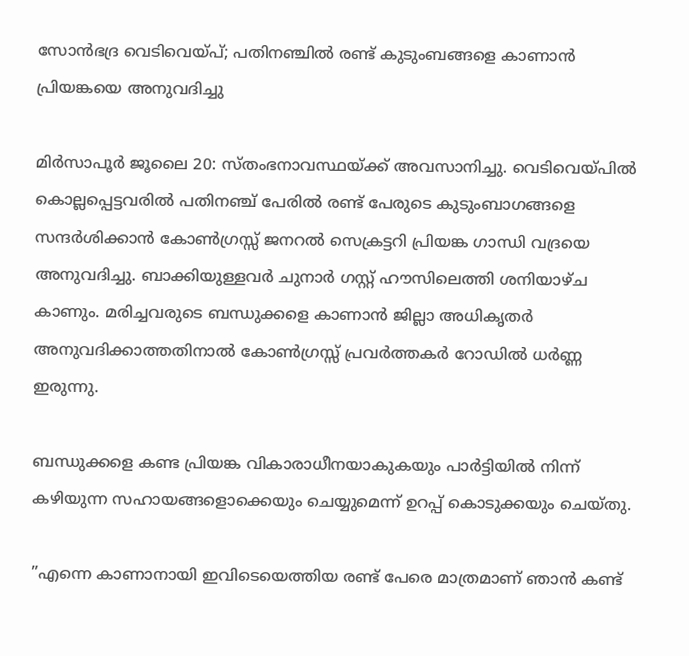സോന്‍ഭദ്ര വെടിവെയ്പ്; പതിനഞ്ചില്‍ രണ്ട് കുടുംബങ്ങളെ കാണാന്‍ പ്രിയങ്കയെ അനുവദിച്ചു

മിര്‍സാപൂര്‍ ജൂലൈ 20: സ്തംഭനാവസ്ഥയ്ക്ക് അവസാനിച്ചു. വെടിവെയ്പില്‍ കൊല്ലപ്പെട്ടവരില്‍ പതിനഞ്ച് പേരില്‍ രണ്ട് പേരുടെ കുടുംബാഗങ്ങളെ സന്ദര്‍ശിക്കാന്‍ കോണ്‍ഗ്രസ്സ് ജനറല്‍ സെക്രട്ടറി പ്രിയങ്ക ഗാന്ധി വദ്രയെ അനുവദിച്ചു. ബാക്കിയുള്ളവര്‍ ചുനാര്‍ ഗസ്റ്റ് ഹൗസിലെത്തി ശനിയാഴ്ച കാണും. മരിച്ചവരുടെ ബന്ധുക്കളെ കാണാന്‍ ജില്ലാ അധികൃതര്‍ അനുവദിക്കാത്തതിനാല്‍ കോണ്‍ഗ്രസ്സ് പ്രവര്‍ത്തകര്‍ റോഡില്‍ ധര്‍ണ്ണ ഇരുന്നു.

ബന്ധുക്കളെ കണ്ട പ്രിയങ്ക വികാരാധീനയാകുകയും പാര്‍ട്ടിയില്‍ നിന്ന് കഴിയുന്ന സഹായങ്ങളൊക്കെയും ചെയ്യുമെന്ന് ഉറപ്പ് കൊടുക്കയും ചെയ്തു.

”എന്നെ കാണാനായി ഇവിടെയെത്തിയ രണ്ട് പേരെ മാത്രമാണ് ഞാന്‍ കണ്ട്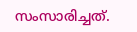സംസാരിച്ചത്.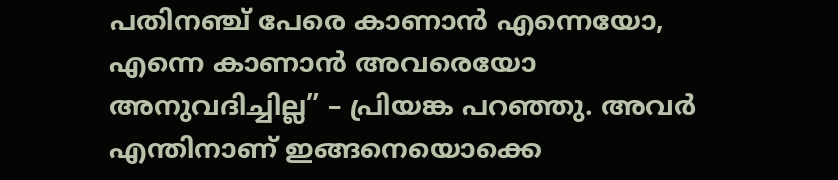പതിനഞ്ച് പേരെ കാണാന്‍ എന്നെയോ, എന്നെ കാണാന്‍ അവരെയോ അനുവദിച്ചില്ല” – പ്രിയങ്ക പറഞ്ഞു. അവര്‍ എന്തിനാണ് ഇങ്ങനെയൊക്കെ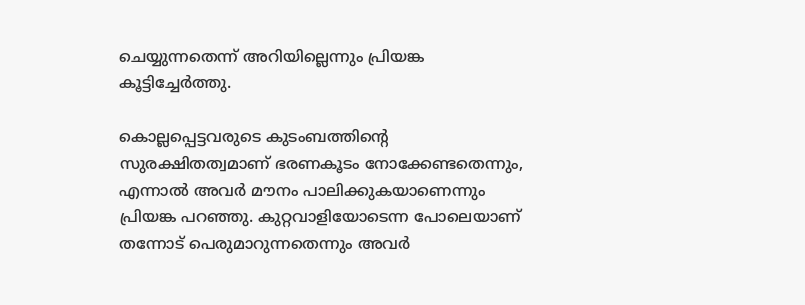ചെയ്യുന്നതെന്ന് അറിയില്ലെന്നും പ്രിയങ്ക കൂട്ടിച്ചേര്‍ത്തു.

കൊല്ലപ്പെട്ടവരുടെ കുടംബത്തിന്റെ സുരക്ഷിതത്വമാണ് ഭരണകൂടം നോക്കേണ്ടതെന്നും, എന്നാല്‍ അവര്‍ മൗനം പാലിക്കുകയാണെന്നും പ്രിയങ്ക പറഞ്ഞു. കുറ്റവാളിയോടെന്ന പോലെയാണ് തന്നോട് പെരുമാറുന്നതെന്നും അവര്‍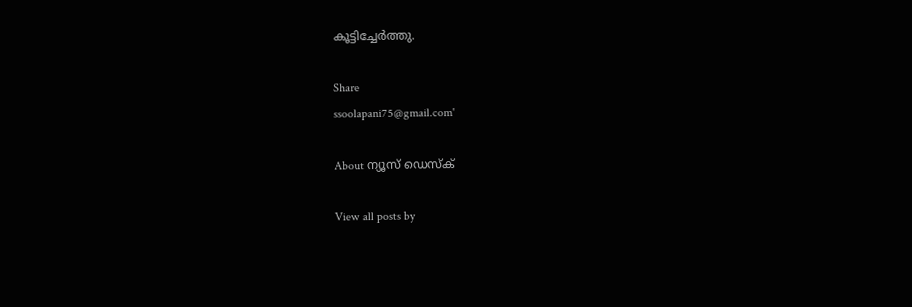കൂട്ടിച്ചേര്‍ത്തു.

Share
ssoolapani75@gmail.com'

About ന്യൂസ് ഡെസ്ക്

View all posts by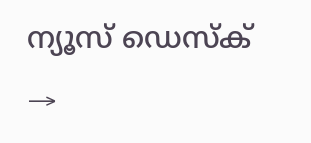ന്യൂസ് ഡെസ്ക് →